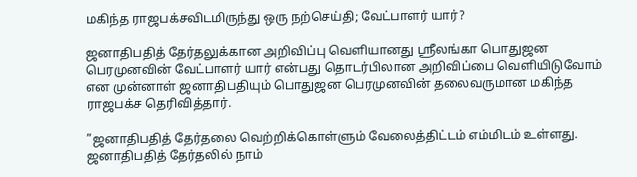மகிந்த ராஜபக்சவிடமிருந்து ஒரு நற்செய்தி; வேட்பாளர் யார்?

ஜனாதிபதித் தேர்தலுக்கான அறிவிப்பு வெளியானது ஸ்ரீலங்கா பொதுஜன பெரமுனவின் வேட்பாளர் யார் என்பது தொடர்பிலான அறிவிப்பை வெளியிடுவோம் என முன்னாள் ஜனாதிபதியும் பொதுஜன பெரமுனவின் தலைவருமான மகிந்த ராஜபக்ச தெரிவித்தார்.

”ஜனாதிபதித் தேர்தலை வெற்றிக்கொள்ளும் வேலைத்திட்டம் எம்மிடம் உள்ளது. ஜனாதிபதித் தேர்தலில் நாம்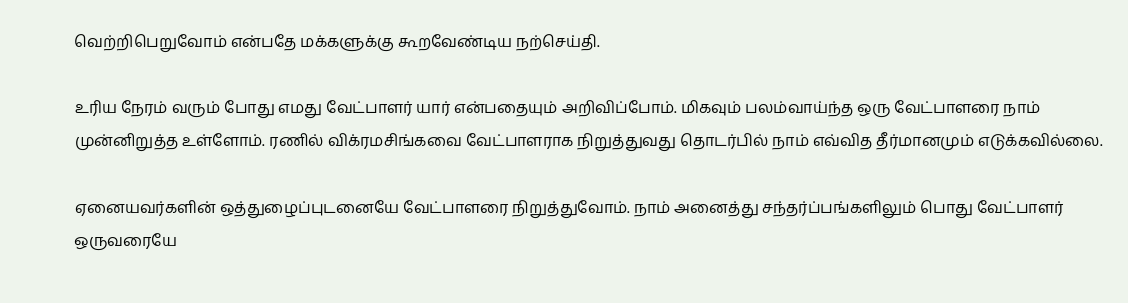வெற்றிபெறுவோம் என்பதே மக்களுக்கு கூறவேண்டிய நற்செய்தி.

உரிய நேரம் வரும் போது எமது வேட்பாளர் யார் என்பதையும் அறிவிப்போம். மிகவும் பலம்வாய்ந்த ஒரு வேட்பாளரை நாம் முன்னிறுத்த உள்ளோம். ரணில் விக்ரமசிங்கவை வேட்பாளராக நிறுத்துவது தொடர்பில் நாம் எவ்வித தீர்மானமும் எடுக்கவில்லை.

ஏனையவர்களின் ஒத்துழைப்புடனையே வேட்பாளரை நிறுத்துவோம். நாம் அனைத்து சந்தர்ப்பங்களிலும் பொது வேட்பாளர் ஒருவரையே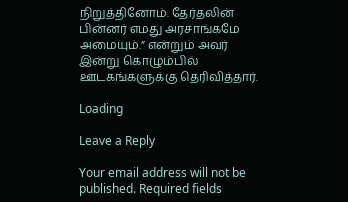நிறுத்தினோம். தேர்தலின் பின்னர் எமது அரசாங்கமே அமையும்.” என்றும் அவர் இன்று கொழும்பில் ஊடகங்களுக்கு தெரிவித்தார்.

Loading

Leave a Reply

Your email address will not be published. Required fields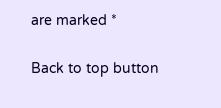are marked *

Back to top button